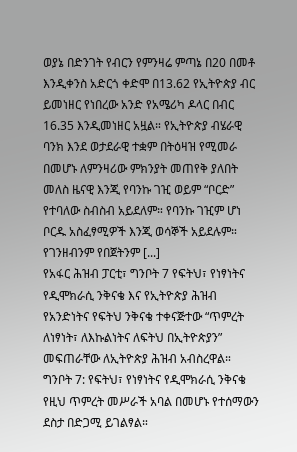ወያኔ በድንገት የብርን የምንዛሬ ምጣኔ በ20 በመቶ እንዲቀንስ አድርጎ ቀድሞ በ13.62 የኢትዮጵያ ብር ይመነዘር የነበረው አንድ የአሜሪካ ዶላር በብር 16.35 እንዲመነዘር አዟል። የኢትዮጵያ ብሄራዊ ባንክ እንደ ወታደራዊ ተቋም በትዕዛዝ የሚመራ በመሆኑ ለምንዛሪው ምክንያት መጠየቅ ያለበት መለስ ዜናዊ እንጂ የባንኩ ገዢ ወይም “ቦርድ” የተባለው ስብስብ አይደለም። የባንኩ ገዢም ሆነ ቦርዱ አስፈፃሚዎች እንጂ ወሳኞች አይደሉም። የገንዘብንም የበጀትንም [...]
የአፋር ሕዝብ ፓርቲ፣ ግንቦት 7 የፍትህ፣ የነፃነትና የዲሞክራሲ ንቅናቄ እና የኢትዮጵያ ሕዝብ የአንድነትና የፍትህ ንቅናቄ ተቀናጅተው “ጥምረት ለነፃነት፣ ለእኩልነትና ለፍትህ በኢትዮጵያን” መፍጠራቸው ለኢትዮጵያ ሕዝብ አብስረዋል።
ግንቦት 7: የፍትህ፣ የነፃነትና የዲሞክራሲ ንቅናቄ የዚህ ጥምረት መሥራች አባል በመሆኑ የተሰማውን ደስታ በድጋሚ ይገልፃል።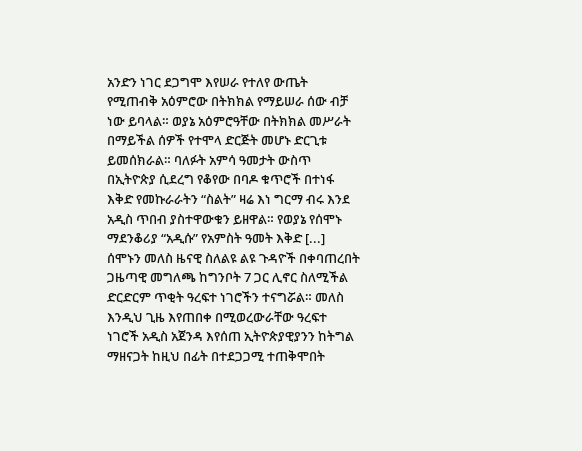አንድን ነገር ደጋግሞ እየሠራ የተለየ ውጤት የሚጠብቅ አዕምሮው በትክክል የማይሠራ ሰው ብቻ ነው ይባላል። ወያኔ አዕምሮዓቸው በትክክል መሥራት በማይችል ሰዎች የተሞላ ድርጅት መሆኑ ድርጊቱ ይመሰክራል። ባለፉት አምሳ ዓመታት ውስጥ በኢትዮጵያ ሲደረግ የቆየው በባዶ ቁጥሮች በተነፋ እቅድ የመኩራራትን “ስልት” ዛሬ እነ ግርማ ብሩ እንደ አዲስ ጥበብ ያስተዋውቁን ይዘዋል። የወያኔ የሰሞኑ ማደንቆሪያ “አዲሱ” የአምስት ዓመት እቅድ [...]
ሰሞኑን መለስ ዜናዊ ስለልዩ ልዩ ጉዳዮች በቀባጠረበት ጋዜጣዊ መግለጫ ከግንቦት 7 ጋር ሊኖር ስለሚችል ድርድርም ጥቂት ዓረፍተ ነገሮችን ተናግሯል። መለስ እንዲህ ጊዜ እየጠበቀ በሚወረውራቸው ዓረፍተ ነገሮች አዲስ አጀንዳ እየሰጠ ኢትዮጵያዊያንን ከትግል ማዘናጋት ከዚህ በፊት በተደጋጋሚ ተጠቅሞበት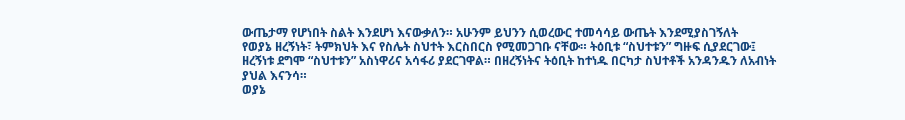ውጤታማ የሆነበት ስልት እንደሆነ እናውቃለን። አሁንም ይህንን ሲወረውር ተመሳሳይ ውጤት እንደሚያስገኝለት
የወያኔ ዘረኝነት፣ ትምክህት እና የስሌት ስህተት እርስበርስ የሚመጋገቡ ናቸው። ትዕቢቱ “ስህተቱን” ግዙፍ ሲያደርገው፤ ዘረኝነቱ ደግሞ “ስህተቱን” አስነዋሪና አሳፋሪ ያደርገዋል። በዘረኝነትና ትዕቢት ከተነዱ በርካታ ስህተቶች አንዳንዱን ለአብነት ያህል እናንሳ።
ወያኔ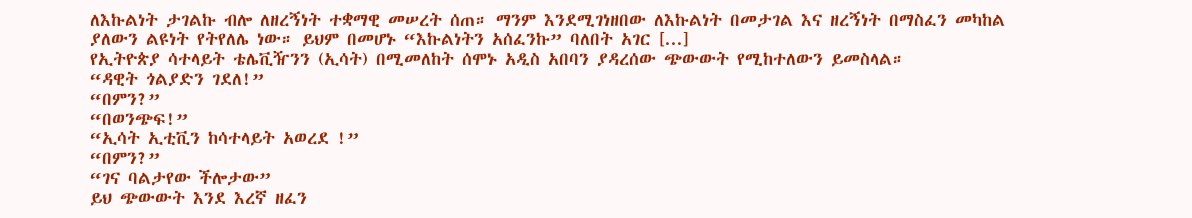ለእኩልነት ታገልኩ ብሎ ለዘረኝነት ተቋማዊ መሠረት ሰጠ። ማንም እንደሚገነዘበው ለእኩልነት በመታገል እና ዘረኝነት በማስፈን መካከል ያለውን ልዩነት የትየለሌ ነው። ይህም በመሆኑ “እኩልነትን አሰፈንኩ” ባለበት አገር [...]
የኢትዮጵያ ሳተላይት ቴሌቪዥንን (ኢሳት) በሚመለከት ሰሞኑ አዲስ አበባን ያዳረሰው ጭውውት የሚከተለውን ይመስላል።
“ዳዊት ጎልያድን ገደለ!”
“በምን?”
“በወንጭፍ!”
“ኢሳት ኢቲቪን ከሳተላይት አወረደ !”
“በምን?”
“ገና ባልታየው ችሎታው”
ይህ ጭውውት እንደ እረኛ ዘፈን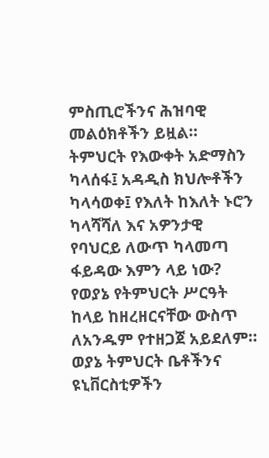ምስጢሮችንና ሕዝባዊ መልዕክቶችን ይዟል።
ትምህርት የእውቀት አድማስን ካላሰፋ፤ አዳዲስ ክህሎቶችን ካላሳወቀ፤ የእለት ከእለት ኑሮን ካላሻሻለ እና አዎንታዊ የባህርይ ለውጥ ካላመጣ ፋይዳው እምን ላይ ነው?
የወያኔ የትምህርት ሥርዓት ከላይ ከዘረዘርናቸው ውስጥ ለአንዱም የተዘጋጀ አይደለም። ወያኔ ትምህርት ቤቶችንና ዩኒቨርስቲዎችን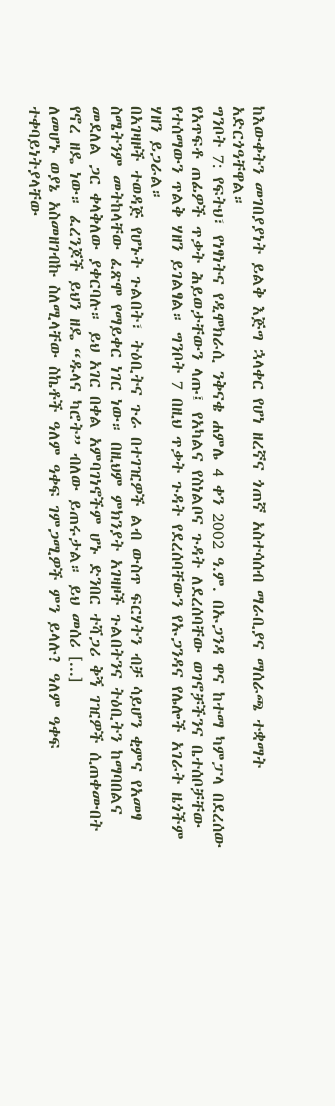ከእውቀትን መገበያያነት ይልቅ እጅግ ኋላቀር የሆነ ዘረኛና ጎጠኛ አስተሳሰብ ማራቢያና ማሰራጫ ተቋማት አድርጎዓቸዋል።
ግንቦት 7: የፍትህ፣ የነፃነትና የዲሞክራሲ ንቅናቄ ሐምሌ 4 ቀን 2002 ዓ.ም. በኡጋንዳ ዋና ከተማ ካምፓላ በደረሰው የአጥፍቶ ጠፊዎች ጥቃት ሕይወታቸውን ላጡ፤ የአካልና የስነልቦና ጉዳት ለደረሰባቸው ወገኖቻችንና ቤተሰቦቻቸው የተሰማውን ጥልቅ ሃዘን ይገልፃል። ግንቦት 7 በዚህ ጥቃት ጉዳት የደረሰባቸውን የኡጋንዳና የሌሎች አገራት ዜጎችም ሃዘን ይጋራል።
በአገዛዞች ተወዳጅ የሆኑት ጉልበት፣ ትዕቢትና ጉራ በተገዢዎች ልብ ውስጥ ፍርሃትን ብቻ ሳይሆን ቂምና የአመፃ ስሜትንም መትከላቸው ፈጽሞ የማይቀር ነገር ነው። በዚህም ምክንያት አገዛዞች ጉልበትንና ትዕቢትን ከማባበልና መደለል ጋር ቀላቅለው ያቀርባሉ። ይህ አገር በቀል አምባገነኖችም ሆኑ ድንበር ተሻጋሪ ቅኝ ገዢዎች ሲጠቀሙበት የኖረ ዘዴ ነው። ፈረንጆች ይህን ዘዴ “ዱላና ካሮት” ብለው ይጠሩታል። ይህ መሰሪ [...]
ለመሆኑ ወያኔ አስመዘገብኩ ስለሚላቸው ስኬቶች ዓለም ዓቀፍ ገምጋሚዎች ምን ይላሉ? ዓለም ዓቀፍ ተቀባይነትያላቸው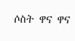ሶስት ዋና ዋና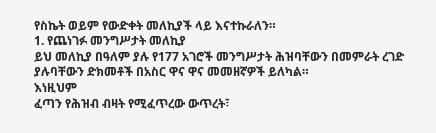የስኬት ወይም የውድቀት መለኪያች ላይ እናተኩራለን።
1. የጨነገፉ መንግሥታት መለኪያ
ይህ መለኪያ በዓለም ያሉ የ177 አገሮች መንግሥታት ሕዝባቸውን በመምራት ረገድ ያሉባቸውን ድክመቶች በአስር ዋና ዋና መመዘኛዎች ይለካል።
እነዚህም
ፈጣን የሕዝብ ብዛት የሚፈጥረው ውጥረት፣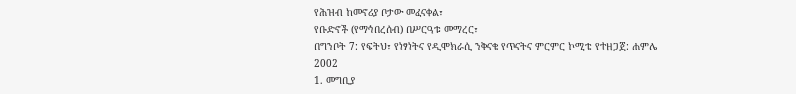የሕዝብ ከመኖሪያ ቦታው መፈናቀል፣
የቡድኖች (የማኅበረሰብ) በሥርዓቱ መማረር፣
በግንቦት 7: የፍትህ፣ የነፃነትና የዲሞክራሲ ንቅናቄ የጥናትና ምርምር ኮሚቴ የተዘጋጀ: ሐምሌ 2002
1. መግቢያ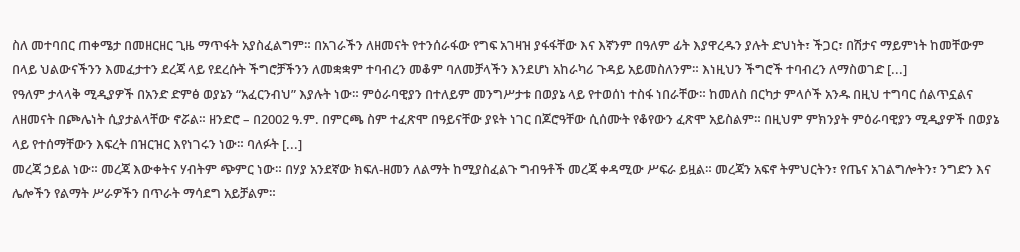ስለ መተባበር ጠቀሜታ በመዘርዘር ጊዜ ማጥፋት አያስፈልግም። በአገራችን ለዘመናት የተንሰራፋው የግፍ አገዛዝ ያፋፋቸው እና እኛንም በዓለም ፊት እያዋረዱን ያሉት ድህነት፣ ችጋር፣ በሽታና ማይምነት ከመቸውም በላይ ህልውናችንን እመፈታተን ደረጃ ላይ የደረሱት ችግሮቻችንን ለመቋቋም ተባብረን መቆም ባለመቻላችን እንደሆነ አከራካሪ ጉዳይ አይመስለንም። እነዚህን ችግሮች ተባብረን ለማስወገድ [...]
የዓለም ታላላቅ ሚዲያዎች በአንድ ድምፅ ወያኔን “አፈርንብህ” እያሉት ነው። ምዕራባዊያን በተለይም መንግሥታቱ በወያኔ ላይ የተወሰነ ተስፋ ነበራቸው። ከመለስ በርካታ ምላሶች አንዱ በዚህ ተግባር ሰልጥኗልና ለዘመናት በጮሌነት ሲያታልላቸው ኖሯል። ዘንድሮ – በ2002 ዓ.ም. በምርጫ ስም ተፈጽሞ በዓይናቸው ያዩት ነገር በጆሮዓቸው ሲሰሙት የቆየውን ፈጽሞ አይስልም። በዚህም ምክንያት ምዕራባዊያን ሚዲያዎች በወያኔ ላይ የተሰማቸውን እፍረት በዝርዝር እየነገሩን ነው። ባለፉት [...]
መረጃ ኃይል ነው። መረጃ እውቀትና ሃብትም ጭምር ነው። በሃያ አንደኛው ክፍለ-ዘመን ለልማት ከሚያስፈልጉ ግብዓቶች መረጃ ቀዳሚው ሥፍራ ይዟል። መረጃን አፍኖ ትምህርትን፣ የጤና አገልግሎትን፣ ንግድን እና ሌሎችን የልማት ሥራዎችን በጥራት ማሳደግ አይቻልም።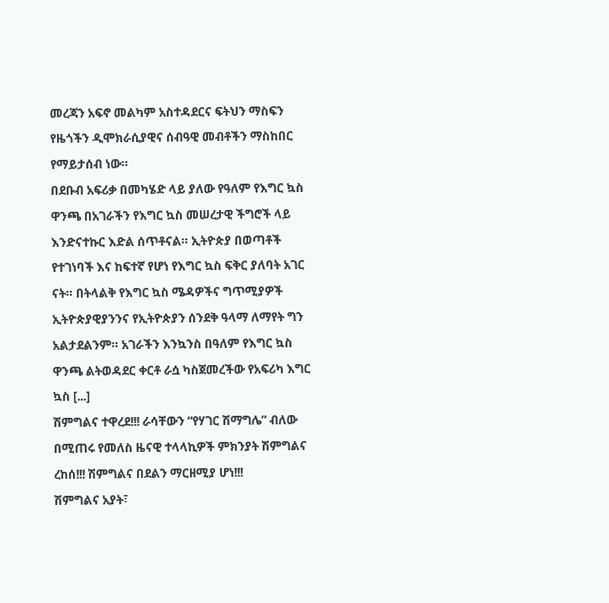መረጃን አፍኖ መልካም አስተዳደርና ፍትህን ማስፍን የዜጎችን ዲሞክራሲያዊና ሰብዓዊ መብቶችን ማስከበር የማይታሰብ ነው።
በደቡብ አፍሪቃ በመካሄድ ላይ ያለው የዓለም የእግር ኳስ ዋንጫ በአገራችን የእግር ኳስ መሠረታዊ ችግሮች ላይ እንድናተኩር እድል ሰጥቶናል። ኢትዮጵያ በወጣቶች የተገነባች እና ከፍተኛ የሆነ የእግር ኳስ ፍቅር ያለባት አገር ናት። በትላልቅ የእግር ኳስ ሜዳዎችና ግጥሚያዎች ኢትዮጵያዊያንንና የኢትዮጵያን ሰንደቅ ዓላማ ለማየት ግን አልታደልንም። አገራችን እንኳንስ በዓለም የእግር ኳስ ዋንጫ ልትወዳደር ቀርቶ ራሷ ካስጀመረችው የአፍሪካ እግር ኳስ [...]
ሽምግልና ተዋረደ!!! ራሳቸውን “የሃገር ሽማግሌ” ብለው በሚጠሩ የመለስ ዜናዊ ተላላኪዎች ምክንያት ሽምግልና ረከሰ!!! ሽምግልና በደልን ማርዘሚያ ሆነ!!!
ሽምግልና አያት፣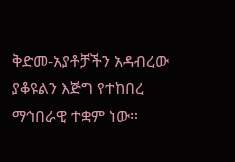ቅድመ-አያቶቻችን አዳብረው ያቆዩልን እጅግ የተከበረ ማኅበራዊ ተቋም ነው።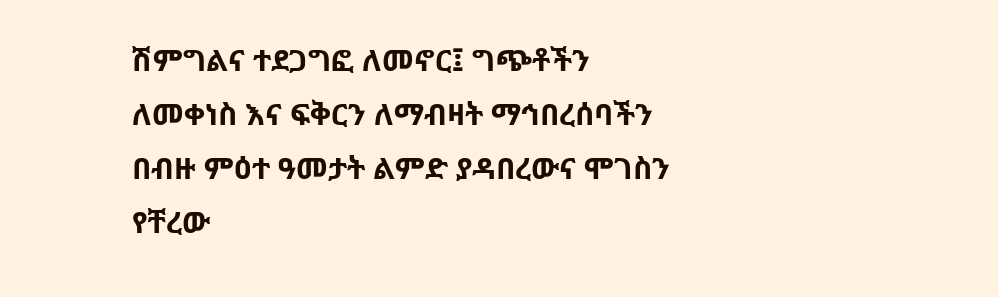ሽምግልና ተደጋግፎ ለመኖር፤ ግጭቶችን ለመቀነስ እና ፍቅርን ለማብዛት ማኅበረሰባችን በብዙ ምዕተ ዓመታት ልምድ ያዳበረውና ሞገስን የቸረው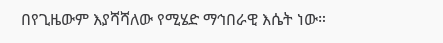በየጊዜውም እያሻሻለው የሚሄድ ማኅበራዊ እሴት ነው።